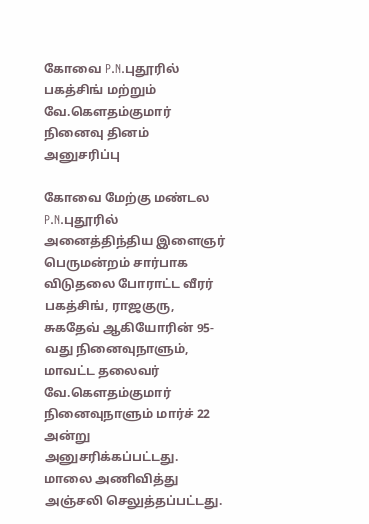கோவை P.N.புதூரில் பகத்சிங் மற்றும் வே.கௌதம்குமார் நினைவு தினம் அனுசரிப்பு

கோவை மேற்கு மண்டல P.N.புதூரில் அனைத்திந்திய இளைஞர் பெருமன்றம் சார்பாக விடுதலை போராட்ட வீரர் பகத்சிங், ராஜகுரு, சுகதேவ் ஆகியோரின் 95-வது நினைவுநாளும், மாவட்ட தலைவர் வே.கௌதம்குமார் நினைவுநாளும் மார்ச் 22 அன்று அனுசரிக்கப்பட்டது. மாலை அணிவித்து அஞ்சலி செலுத்தப்பட்டது.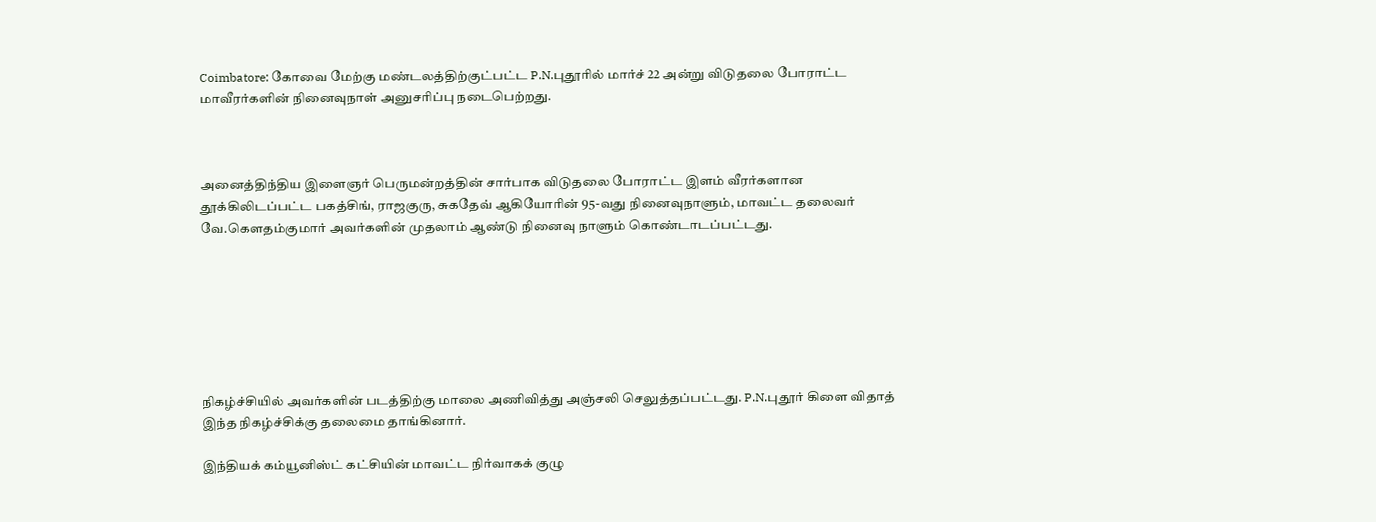Coimbatore: கோவை மேற்கு மண்டலத்திற்குட்பட்ட P.N.புதூரில் மார்ச் 22 அன்று விடுதலை போராட்ட மாவீரர்களின் நினைவுநாள் அனுசரிப்பு நடைபெற்றது.



அனைத்திந்திய இளைஞர் பெருமன்றத்தின் சார்பாக விடுதலை போராட்ட இளம் வீரர்களான தூக்கிலிடப்பட்ட பகத்சிங், ராஜகுரு, சுகதேவ் ஆகியோரின் 95-வது நினைவுநாளும், மாவட்ட தலைவர் வே.கௌதம்குமார் அவர்களின் முதலாம் ஆண்டு நினைவு நாளும் கொண்டாடப்பட்டது.







நிகழ்ச்சியில் அவர்களின் படத்திற்கு மாலை அணிவித்து அஞ்சலி செலுத்தப்பட்டது. P.N.புதூர் கிளை விதாத் இந்த நிகழ்ச்சிக்கு தலைமை தாங்கினார்.

இந்தியக் கம்யூனிஸ்ட் கட்சியின் மாவட்ட நிர்வாகக் குழு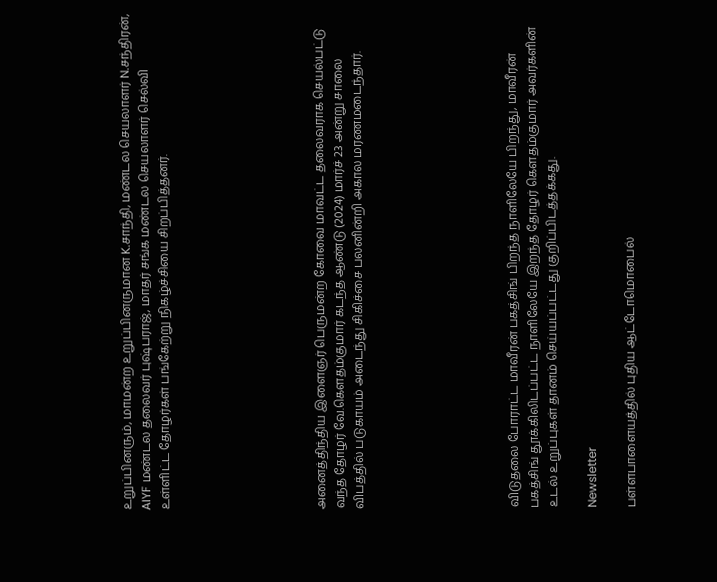உறுப்பினரும், மாமன்ற உறுப்பினருமான K.சாந்தி, மண்டல செயலாளர் N.சந்திரன், AIYF மண்டல தலைவர் புஷ்பராஜ், மாதர் சங்க மண்டல செயலாளர் செல்வி உள்ளிட்ட தோழர்கள் பங்கேற்று நிகழ்ச்சியை சிறப்பித்தனர்.







அனைத்திந்திய இளைஞர் பெருமன்ற கோவை மாவட்ட தலைவராக செயல்பட்டு வந்த தோழர் வே.கௌதம்குமார் கடந்த ஆண்டு (2024) மார்ச் 23 அன்று சாலை விபத்தில் படுகாயம் அடைந்து சிகிச்சை பலனின்றி அகால மரணமடைந்தார்.







விடுதலை போராட்ட மாவீரன் பகத்சிங் பிறந்த நாளிலேயே பிறந்து, மாவீரன் பகத்சிங் தூக்கிலிடப்பட்ட நாளிலேயே இறந்த தோழர் கௌதம்குமார் அவர்களின் உடல் உறுப்புகள் தானம் செய்யப்பட்டது குறிப்பிடத்தக்கது.

Newsletter

பள்ளபாளையத்தில் புதிய ஆட்டோமொபைல்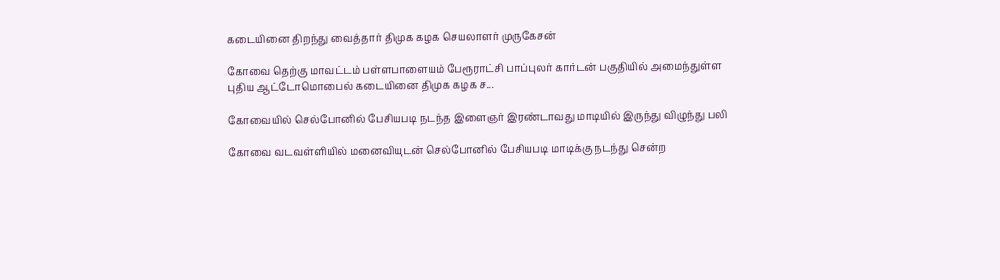கடையினை திறந்து வைத்தார் திமுக கழக செயலாளர் முருகேசன்

கோவை தெற்கு மாவட்டம் பள்ளபாளையம் பேரூராட்சி பாப்புலர் கார்டன் பகுதியில் அமைந்துள்ள புதிய ஆட்டோமொபைல் கடையினை திமுக கழக ச...

கோவையில் செல்போனில் பேசியபடி நடந்த இளைஞர் இரண்டாவது மாடியில் இருந்து விழுந்து பலி

கோவை வடவள்ளியில் மனைவியுடன் செல்போனில் பேசியபடி மாடிக்கு நடந்து சென்ற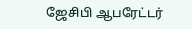ஜேசிபி ஆபரேட்டர்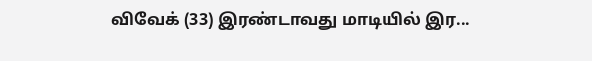விவேக் (33) இரண்டாவது மாடியில் இர...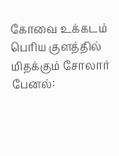கோவை உக்கடம் பெரிய குளத்தில் மிதக்கும் சோலார் பேனல்: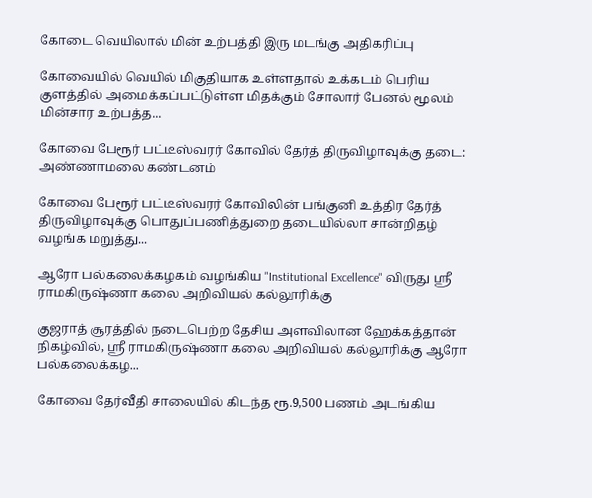கோடை வெயிலால் மின் உற்பத்தி இரு மடங்கு அதிகரிப்பு

கோவையில் வெயில் மிகுதியாக உள்ளதால் உக்கடம் பெரிய குளத்தில் அமைக்கப்பட்டுள்ள மிதக்கும் சோலார் பேனல் மூலம் மின்சார உற்பத்த...

கோவை பேரூர் பட்டீஸ்வரர் கோவில் தேர்த் திருவிழாவுக்கு தடை: அண்ணாமலை கண்டனம்

கோவை பேரூர் பட்டீஸ்வரர் கோவிலின் பங்குனி உத்திர தேர்த் திருவிழாவுக்கு பொதுப்பணித்துறை தடையில்லா சான்றிதழ் வழங்க மறுத்து...

ஆரோ பல்கலைக்கழகம் வழங்கிய "Institutional Excellence" விருது ஸ்ரீ ராமகிருஷ்ணா கலை அறிவியல் கல்லூரிக்கு

குஜராத் சூரத்தில் நடைபெற்ற தேசிய அளவிலான ஹேக்கத்தான் நிகழ்வில், ஸ்ரீ ராமகிருஷ்ணா கலை அறிவியல் கல்லூரிக்கு ஆரோ பல்கலைக்கழ...

கோவை தேர்வீதி சாலையில் கிடந்த ரூ.9,500 பணம் அடங்கிய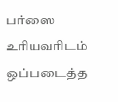பர்ஸை உரியவரிடம் ஒப்படைத்த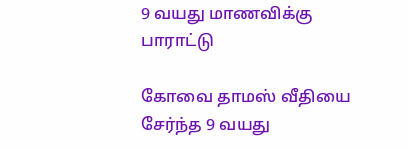9 வயது மாணவிக்கு பாராட்டு

கோவை தாமஸ் வீதியை சேர்ந்த 9 வயது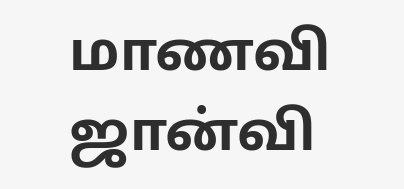மாணவி ஜான்வி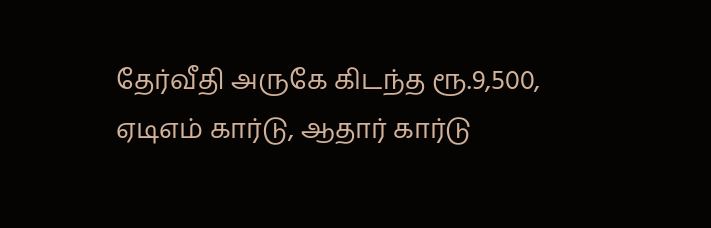தேர்வீதி அருகே கிடந்த ரூ.9,500, ஏடிஎம் கார்டு, ஆதார் கார்டு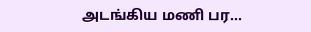அடங்கிய மணி பர...